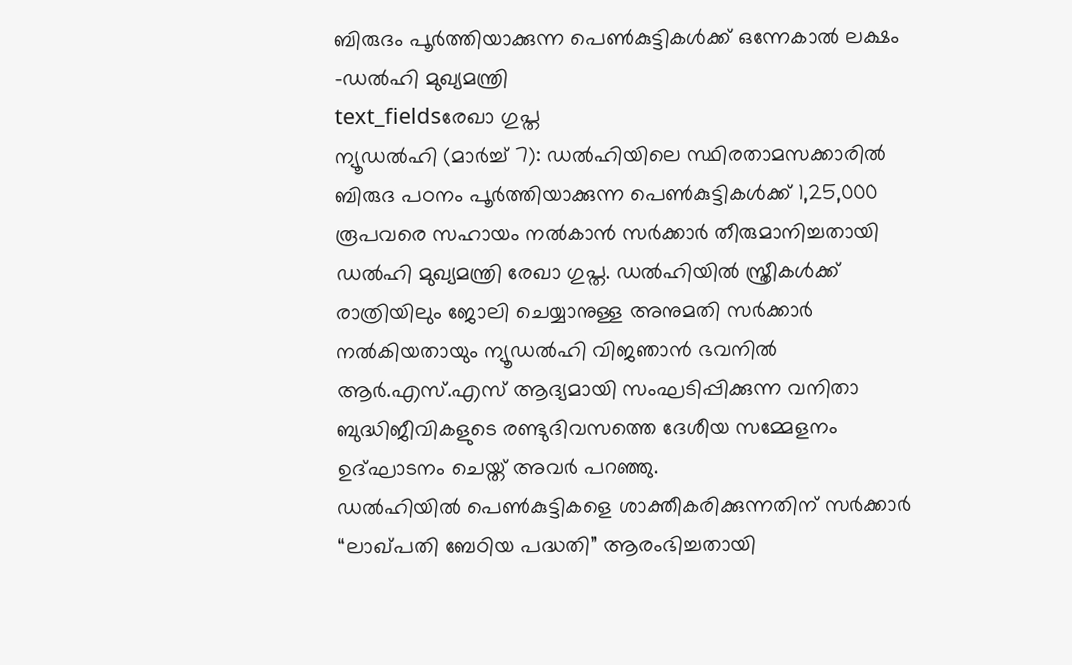ബിരുദം പൂർത്തിയാക്കുന്ന പെൺകുട്ടികൾക്ക് ഒന്നേകാൽ ലക്ഷം -ഡൽഹി മുഖ്യമന്ത്രി
text_fieldsരേഖാ ഗുപ്ത
ന്യൂഡൽഹി (മാർച്ച് 7): ഡൽഹിയിലെ സ്ഥിരതാമസക്കാരിൽ ബിരുദ പഠനം പൂർത്തിയാക്കുന്ന പെൺകുട്ടികൾക്ക് 1,25,000 രൂപവരെ സഹായം നൽകാൻ സർക്കാർ തീരുമാനിച്ചതായി ഡൽഹി മുഖ്യമന്ത്രി രേഖാ ഗുപ്ത. ഡൽഹിയിൽ സ്ത്രീകൾക്ക് രാത്രിയിലും ജോലി ചെയ്യാനുള്ള അനുമതി സർക്കാർ നൽകിയതായും ന്യൂഡൽഹി വിജഞാൻ ഭവനിൽ ആർ.എസ്.എസ് ആദ്യമായി സംഘടിപ്പിക്കുന്ന വനിതാ ബുദ്ധിജീവികളുടെ രണ്ടുദിവസത്തെ ദേശീയ സമ്മേളനം ഉദ്ഘാടനം ചെയ്ത് അവർ പറഞ്ഞു.
ഡൽഹിയിൽ പെൺകുട്ടികളെ ശാക്തീകരിക്കുന്നതിന് സർക്കാർ “ലാഖ്പതി ബേഠിയ പദ്ധതി” ആരംഭിച്ചതായി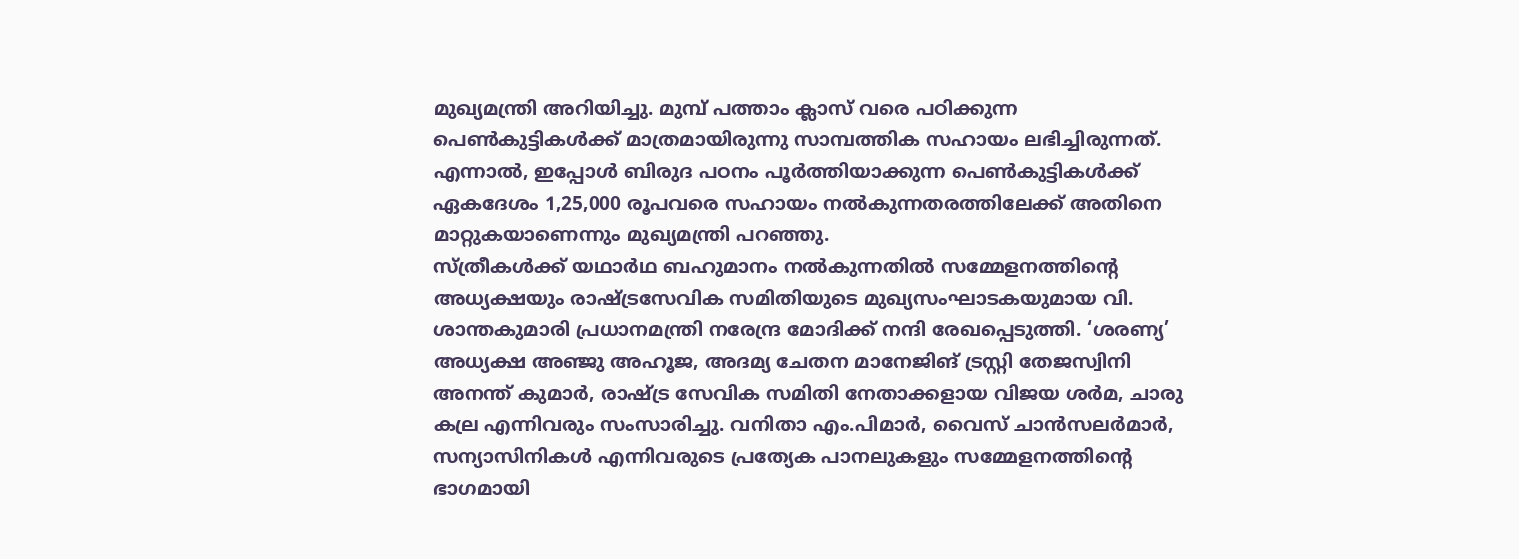മുഖ്യമന്ത്രി അറിയിച്ചു. മുമ്പ് പത്താം ക്ലാസ് വരെ പഠിക്കുന്ന പെൺകുട്ടികൾക്ക് മാത്രമായിരുന്നു സാമ്പത്തിക സഹായം ലഭിച്ചിരുന്നത്. എന്നാൽ, ഇപ്പോൾ ബിരുദ പഠനം പൂർത്തിയാക്കുന്ന പെൺകുട്ടികൾക്ക് ഏകദേശം 1,25,000 രൂപവരെ സഹായം നൽകുന്നതരത്തിലേക്ക് അതിനെ മാറ്റുകയാണെന്നും മുഖ്യമന്ത്രി പറഞ്ഞു.
സ്ത്രീകൾക്ക് യഥാർഥ ബഹുമാനം നൽകുന്നതിൽ സമ്മേളനത്തിന്റെ അധ്യക്ഷയും രാഷ്ട്രസേവിക സമിതിയുടെ മുഖ്യസംഘാടകയുമായ വി. ശാന്തകുമാരി പ്രധാനമന്ത്രി നരേന്ദ്ര മോദിക്ക് നന്ദി രേഖപ്പെടുത്തി. ‘ശരണ്യ’ അധ്യക്ഷ അഞ്ജു അഹൂജ, അദമ്യ ചേതന മാനേജിങ് ട്രസ്റ്റി തേജസ്വിനി അനന്ത് കുമാർ, രാഷ്ട്ര സേവിക സമിതി നേതാക്കളായ വിജയ ശർമ, ചാരു കല്ര എന്നിവരും സംസാരിച്ചു. വനിതാ എം.പിമാർ, വൈസ് ചാൻസലർമാർ, സന്യാസിനികൾ എന്നിവരുടെ പ്രത്യേക പാനലുകളും സമ്മേളനത്തിന്റെ ഭാഗമായി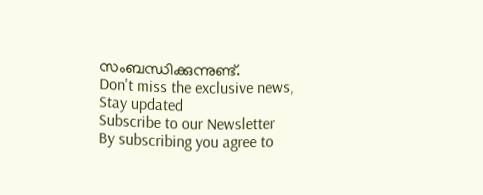സംബന്ധിക്കുന്നുണ്ട്.
Don't miss the exclusive news, Stay updated
Subscribe to our Newsletter
By subscribing you agree to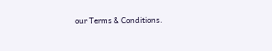our Terms & Conditions.